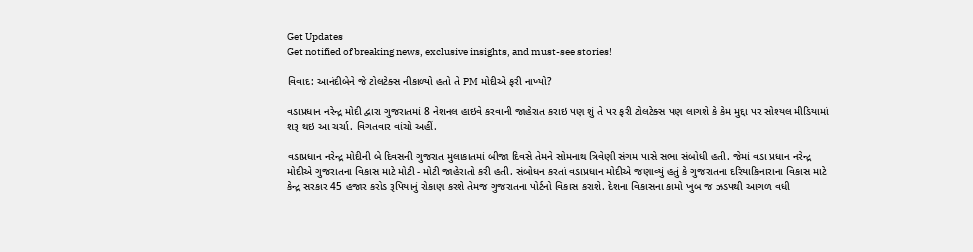Get Updates
Get notified of breaking news, exclusive insights, and must-see stories!

વિવાદ: આનંદીબેને જે ટોલટેક્સ નીકાળ્યો હતો તે PM મોદીએ ફરી નાખ્યો?

વડાપ્રધાન નરેન્દ્ર મોદી દ્વારા ગુજરાતમાં 8 નેશનલ હાઇવે કરવાની જાહેરાત કરાઇ પણ શું તે પર ફરી ટોલટેક્સ પણ લાગશે કે કેમ મુદ્દા પર સોશ્યલ મીડિયામાં શરૂ થઇ આ ચર્ચા. વિગતવાર વાંચો અહીં.

વડાપ્રધાન નરેન્દ્ર મોદીની બે દિવસની ગુજરાત મુલાકાતમાં બીજા દિવસે તેમને સોમનાથ ત્રિવેણી સંગમ પાસે સભા સંબોધી હતી. જેમાં વડા પ્રધાન નરેન્દ્ર મોદીએ ગુજરાતના વિકાસ માટે મોટી - મોટી જાહેરાતો કરી હતી. સંબોધન કરતાં વડાપ્રધાન મોદીએ જણાવ્યું હતું કે ગુજરાતના દરિયાકિનારાના વિકાસ માટે કેન્દ્ર સરકાર 45 હજાર કરોડ રૂપિયાનું રોકાણ કરશે તેમજ ગુજરાતના પોર્ટનો વિકાસ કરાશે. દેશના વિકાસના કામો ખુબ જ ઝડપથી આગળ વધી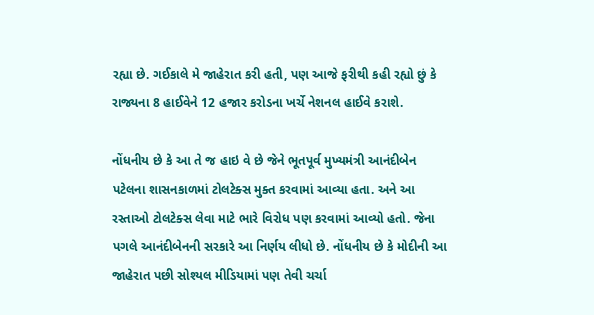રહ્યા છે. ગઈકાલે મે જાહેરાત કરી હતી, પણ આજે ફરીથી કહી રહ્યો છું કે રાજ્યના 8 હાઈવેને 12 હજાર કરોડના ખર્ચે નેશનલ હાઈવે કરાશે.

નોંધનીય છે કે આ તે જ હાઇ વે છે જેને ભૂતપૂર્વ મુખ્યમંત્રી આનંદીબેન પટેલના શાસનકાળમાં ટોલટેક્સ મુક્ત કરવામાં આવ્યા હતા. અને આ રસ્તાઓ ટોલટેક્સ લેવા માટે ભારે વિરોધ પણ કરવામાં આવ્યો હતો. જેના પગલે આનંદીબેનની સરકારે આ નિર્ણય લીધો છે. નોંધનીય છે કે મોદીની આ જાહેરાત પછી સોશ્યલ મીડિયામાં પણ તેવી ચર્ચા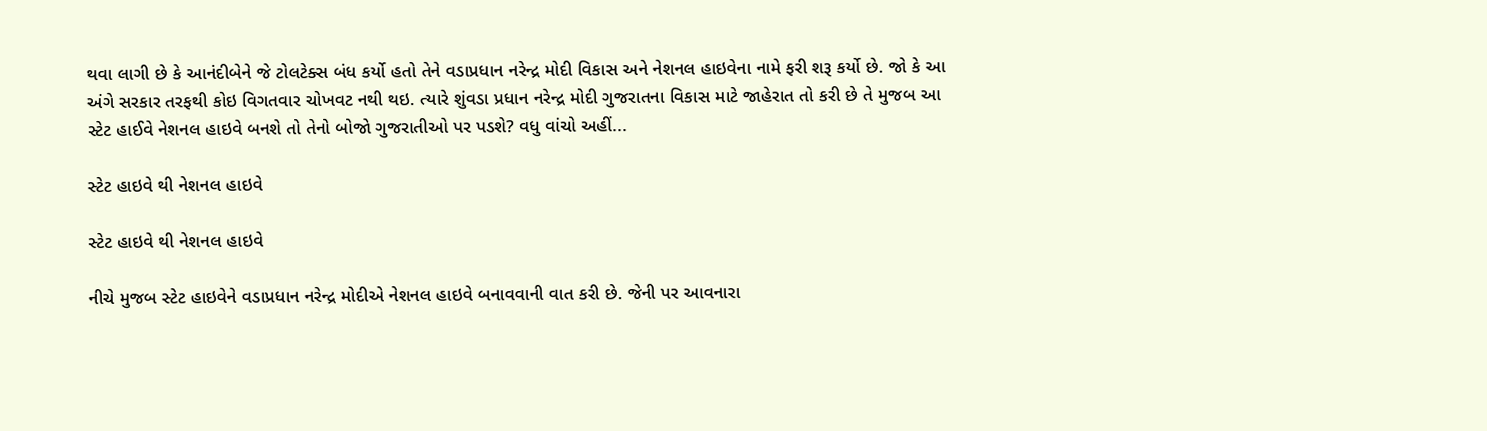થવા લાગી છે કે આનંદીબેને જે ટોલટેક્સ બંધ કર્યો હતો તેને વડાપ્રધાન નરેન્દ્ર મોદી વિકાસ અને નેશનલ હાઇવેના નામે ફરી શરૂ કર્યો છે. જો કે આ અંગે સરકાર તરફથી કોઇ વિગતવાર ચોખવટ નથી થઇ. ત્યારે શુંવડા પ્રધાન નરેન્દ્ર મોદી ગુજરાતના વિકાસ માટે જાહેરાત તો કરી છે તે મુજબ આ સ્ટેટ હાઈવે નેશનલ હાઇવે બનશે તો તેનો બોજો ગુજરાતીઓ પર પડશે? વધુ વાંચો અહીં...

સ્ટેટ હાઇવે થી નેશનલ હાઇવે

સ્ટેટ હાઇવે થી નેશનલ હાઇવે

નીચે મુજબ સ્ટેટ હાઇવેને વડાપ્રધાન નરેન્દ્ર મોદીએ નેશનલ હાઇવે બનાવવાની વાત કરી છે. જેની પર આવનારા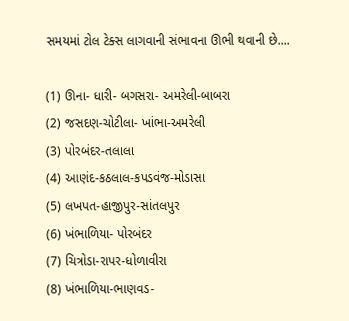સમયમાં ટોલ ટેક્સ લાગવાની સંભાવના ઊભી થવાની છે....

(1) ઊના- ધારી- બગસરા- અમરેલી-બાબરા
(2) જસદણ-ચોટીલા- ખાંભા-અમરેલી
(3) પોરબંદર-તલાલા
(4) આણંદ-કઠલાલ-કપડવંજ-મોડાસા
(5) લખપત-હાજીપુર-સાંતલપુર
(6) ખંભાળિયા- પોરબંદર
(7) ચિત્રોડા-રાપર-ધોળાવીરા
(8) ખંભાળિયા-ભાણવડ-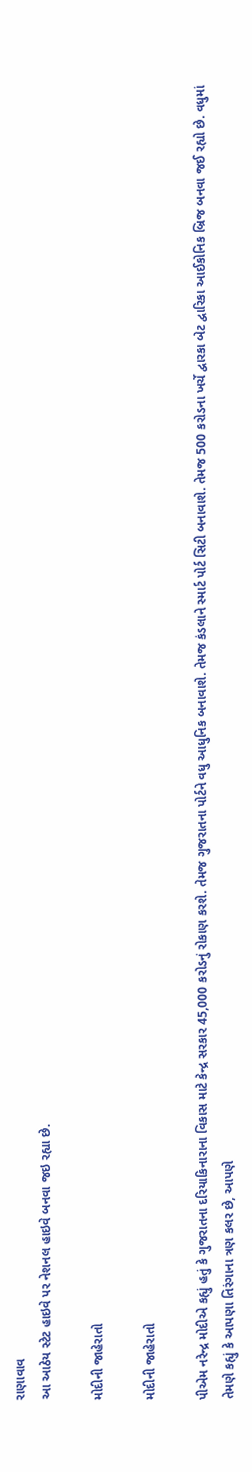રાણાવાવ
આ આઠેય સ્ટેટ હાઇવે પર નેશનલ હાઇવે બનવા જઇ રહ્યા છે.

મોદીની જાહેરાતો

મોદીની જાહેરાતો

પીએમ નરેન્દ્ર મોદીએ કહ્યું હતું કે ગુજરાતના દરિયાકિનારાના વિકાસ માટે કેન્દ્ર સરકાર 45,000 કરોડનું રોકાણ કરશે. તેમજ ગુજરાતના પોર્ટને વધુ આધુનિક બનાવાશે. તેમજ કંડલાને સ્માર્ટ પોર્ટ સિટી બનાવાશે. તેમજ 500 કરોડના ખર્ચે દ્વારકા બેટ દ્વારિકા આઈકોનિક બ્રિજ બનવા જઈ રહ્યો છે. વધુમાં તેમણે કહ્યું કે આપણા તિરંગાના ત્રણ કલર છે, આપણે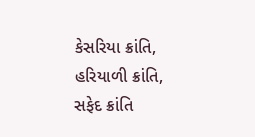કેસરિયા ક્રાંતિ, હરિયાળી ક્રાંતિ, સફેદ ક્રાંતિ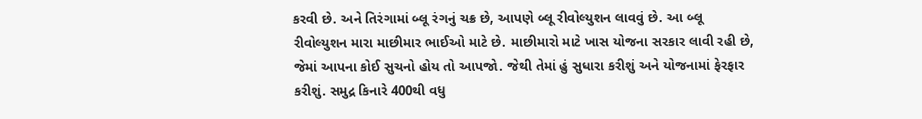કરવી છે. અને તિરંગામાં બ્લૂ રંગનું ચક્ર છે, આપણે બ્લૂ રીવોલ્યુશન લાવવું છે. આ બ્લૂ રીવોલ્યુશન મારા માછીમાર ભાઈઓ માટે છે. માછીમારો માટે ખાસ યોજના સરકાર લાવી રહી છે, જેમાં આપના કોઈ સુચનો હોય તો આપજો. જેથી તેમાં હું સુધારા કરીશું અને યોજનામાં ફેરફાર કરીશું. સમુદ્ર કિનારે 400થી વધુ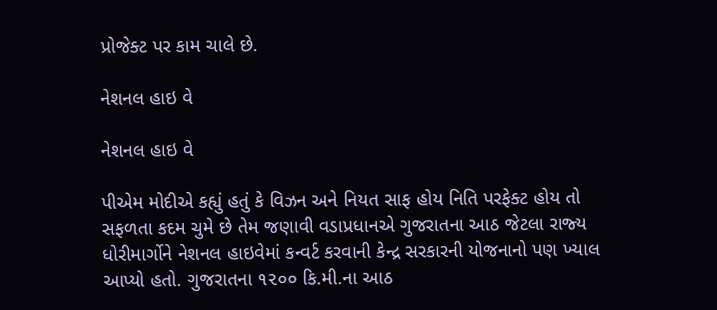પ્રોજેક્ટ પર કામ ચાલે છે.

નેશનલ હાઇ વે

નેશનલ હાઇ વે

પીએમ મોદીએ કહ્યું હતું કે વિઝન અને નિયત સાફ હોય નિતિ પરફેક્‍ટ હોય તો સફળતા કદમ ચુમે છે તેમ જણાવી વડાપ્રધાનએ ગુજરાતના આઠ જેટલા રાજ્‍ય ધોરીમાર્ગોને નેશનલ હાઇવેમાં કન્‍વર્ટ કરવાની કેન્‍દ્ર સરકારની યોજનાનો પણ ખ્‍યાલ આપ્‍યો હતો. ગુજરાતના ૧૨૦૦ કિ.મી.ના આઠ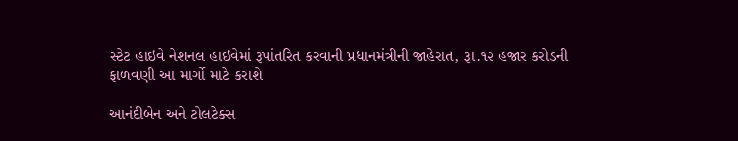સ્‍ટેટ હાઇવે નેશનલ હાઇવેમાં રૂપાંતરિત કરવાની પ્રધાનમંત્રીની જાહેરાત, રૂા.૧૨ હજાર કરોડની ફાળવણી આ માર્ગો માટે કરાશે

આનંદીબેન અને ટોલટેક્સ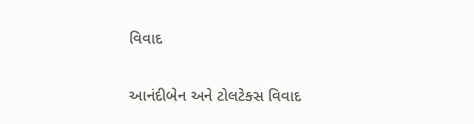વિવાદ

આનંદીબેન અને ટોલટેક્સ વિવાદ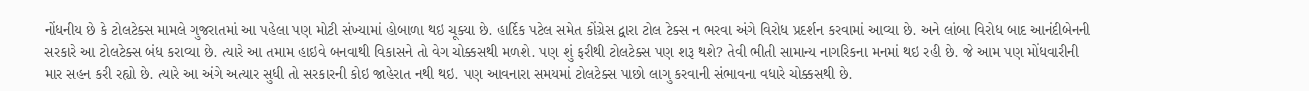નોંધનીય છે કે ટોલટેક્સ મામલે ગુજરાતમાં આ પહેલા પણ મોટી સંખ્યામાં હોબાળા થઇ ચૂક્યા છે. હાર્દિક પટેલ સમેત કોંગ્રેસ દ્વારા ટોલ ટેક્સ ન ભરવા અંગે વિરોધ પ્રદર્શન કરવામાં આવ્યા છે. અને લાંબા વિરોધ બાદ આનંદીબેનની સરકારે આ ટોલટેક્સ બંધ કરાવ્યા છે. ત્યારે આ તમામ હાઇવે બનવાથી વિકાસને તો વેગ ચોક્કસથી મળશે. પણ શું ફરીથી ટોલટેક્સ પણ શરૂ થશે? તેવી ભીતી સામાન્ય નાગરિકના મનમાં થઇ રહી છે. જે આમ પણ મોંધવારીની માર સહન કરી રહ્યો છે. ત્યારે આ અંગે અત્યાર સુધી તો સરકારની કોઇ જાહેરાત નથી થઇ. પણ આવનારા સમયમાં ટોલટેક્સ પાછો લાગુ કરવાની સંભાવના વધારે ચોક્કસથી છે.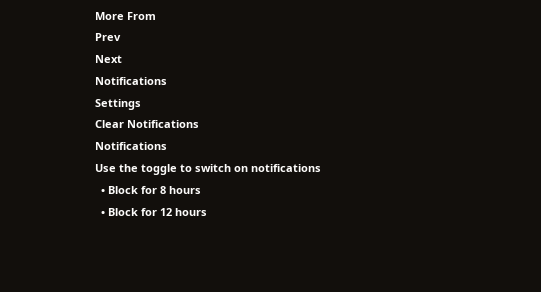More From
Prev
Next
Notifications
Settings
Clear Notifications
Notifications
Use the toggle to switch on notifications
  • Block for 8 hours
  • Block for 12 hours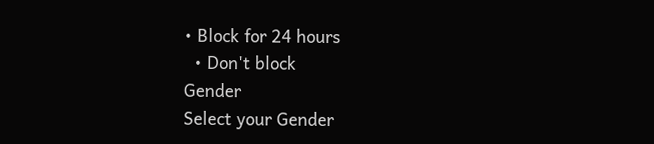• Block for 24 hours
  • Don't block
Gender
Select your Gender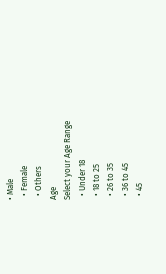• Male
  • Female
  • Others
Age
Select your Age Range
  • Under 18
  • 18 to 25
  • 26 to 35
  • 36 to 45
  • 45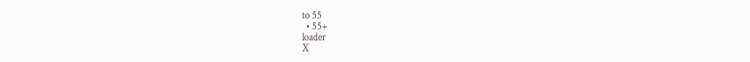to 55
  • 55+
loader
X